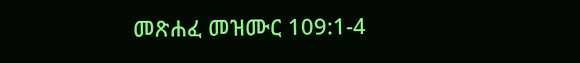መጽሐፈ መዝሙር 109:1-4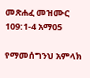መጽሐፈ መዝሙር 109:1-4 አማ05

የማመሰግንህ አምላክ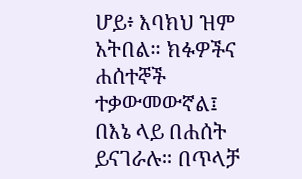ሆይ፥ እባክህ ዝም አትበል። ክፉዎችና ሐሰተኞች ተቃውመውኛል፤ በእኔ ላይ በሐሰት ይናገራሉ። በጥላቻ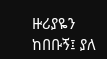ዙሪያዬን ከበቡኝ፤ ያለ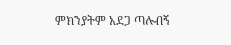ምክንያትም አደጋ ጣሉብኝ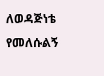ለወዳጅነቴ የመለሱልኝ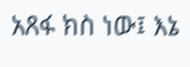አጸፋ ክስ ነው፤ እኔ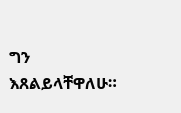ግን እጸልይላቸዋለሁ።